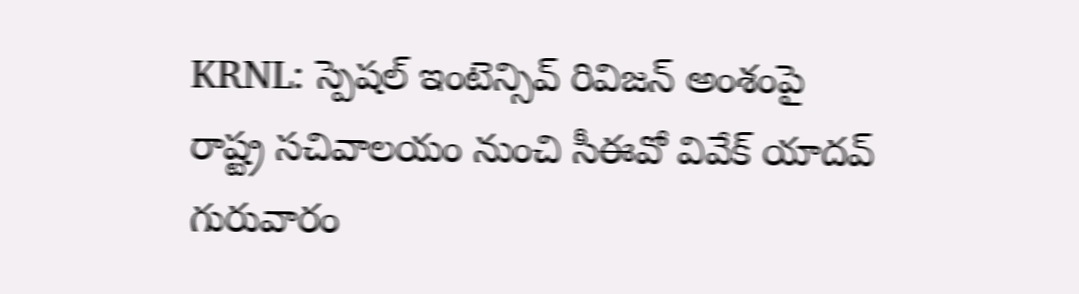KRNL: స్పెషల్ ఇంటెన్సివ్ రివిజన్ అంశంపై రాష్ట్ర సచివాలయం నుంచి సీఈవో వివేక్ యాదవ్ గురువారం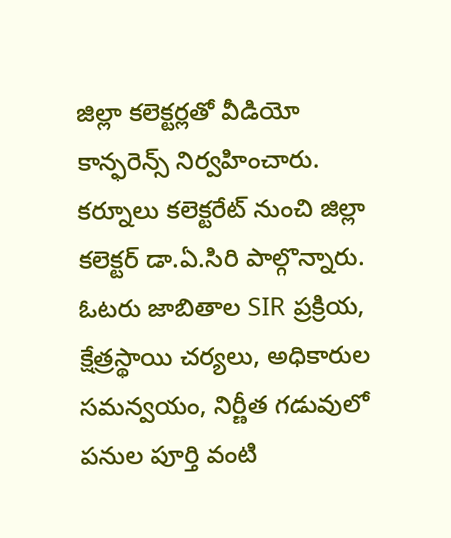జిల్లా కలెక్టర్లతో వీడియో కాన్ఫరెన్స్ నిర్వహించారు. కర్నూలు కలెక్టరేట్ నుంచి జిల్లా కలెక్టర్ డా.ఏ.సిరి పాల్గొన్నారు. ఓటరు జాబితాల SIR ప్రక్రియ, క్షేత్రస్థాయి చర్యలు, అధికారుల సమన్వయం, నిర్ణీత గడువులో పనుల పూర్తి వంటి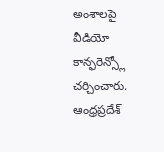అంశాలపై వీడియో కాన్ఫరెన్స్లో చర్చించారు.
ఆంధ్రప్రదేశ్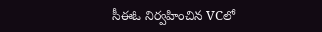సీఈఓ నిర్వహించిన VCలో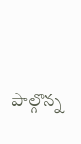పాల్గొన్న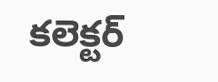కలెక్టర్